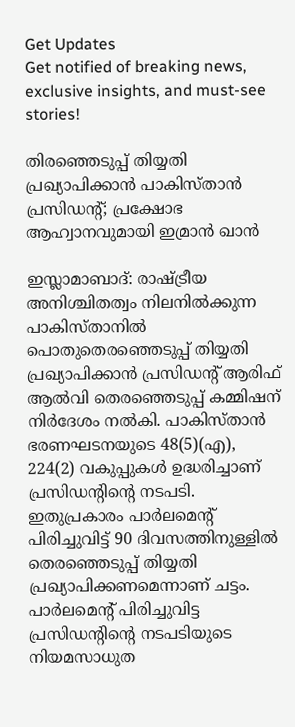Get Updates
Get notified of breaking news, exclusive insights, and must-see stories!

തിരഞ്ഞെടുപ്പ് തിയ്യതി പ്രഖ്യാപിക്കാന്‍ പാകിസ്താന്‍ പ്രസിഡന്റ്; പ്രക്ഷോഭ ആഹ്വാനവുമായി ഇമ്രാന്‍ ഖാന്‍

ഇസ്ലാമാബാദ്: രാഷ്ട്രീയ അനിശ്ചിതത്വം നിലനില്‍ക്കുന്ന പാകിസ്താനില്‍ പൊതുതെരഞ്ഞെടുപ്പ് തിയ്യതി പ്രഖ്യാപിക്കാന്‍ പ്രസിഡന്റ് ആരിഫ് ആല്‍വി തെരഞ്ഞെടുപ്പ് കമ്മിഷന് നിര്‍ദേശം നല്‍കി. പാകിസ്താന്‍ ഭരണഘടനയുടെ 48(5)(എ), 224(2) വകുപ്പുകള്‍ ഉദ്ധരിച്ചാണ് പ്രസിഡന്റിന്റെ നടപടി. ഇതുപ്രകാരം പാര്‍ലമെന്റ് പിരിച്ചുവിട്ട് 90 ദിവസത്തിനുള്ളില്‍ തെരഞ്ഞെടുപ്പ് തിയ്യതി പ്രഖ്യാപിക്കണമെന്നാണ് ചട്ടം. പാര്‍ലമെന്റ് പിരിച്ചുവിട്ട പ്രസിഡന്റിന്റെ നടപടിയുടെ നിയമസാധുത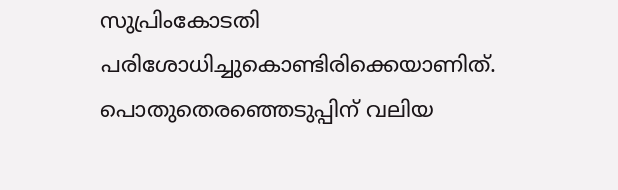സുപ്രിംകോടതി പരിശോധിച്ചുകൊണ്ടിരിക്കെയാണിത്. പൊതുതെരഞ്ഞെടുപ്പിന് വലിയ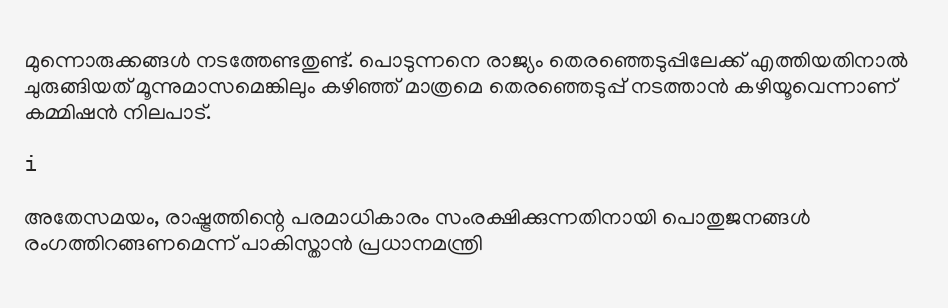മുന്നൊരുക്കങ്ങള്‍ നടത്തേണ്ടതുണ്ട്. പൊടുന്നനെ രാജ്യം തെരഞ്ഞെടുപ്പിലേക്ക് എത്തിയതിനാല്‍ ചുരുങ്ങിയത് മൂന്നുമാസമെങ്കിലും കഴിഞ്ഞ് മാത്രമെ തെരഞ്ഞെടുപ്പ് നടത്താന്‍ കഴിയൂവെന്നാണ് കമ്മിഷന്‍ നിലപാട്.

i

അതേസമയം, രാഷ്ട്രത്തിന്റെ പരമാധികാരം സംരക്ഷിക്കുന്നതിനായി പൊതുജനങ്ങള്‍ രംഗത്തിറങ്ങണമെന്ന് പാകിസ്താന്‍ പ്രധാനമന്ത്രി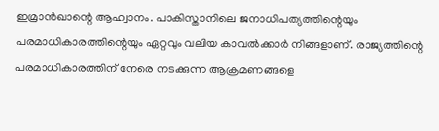ഇമ്രാന്‍ഖാന്റെ ആഹ്വാനം. പാകിസ്താനിലെ ജനാധിപത്യത്തിന്റെയും പരമാധികാരത്തിന്റെയും ഏറ്റവും വലിയ കാവല്‍ക്കാര്‍ നിങ്ങളാണ്. രാജ്യത്തിന്റെ പരമാധികാരത്തിന് നേരെ നടക്കുന്ന ആക്രമണങ്ങളെ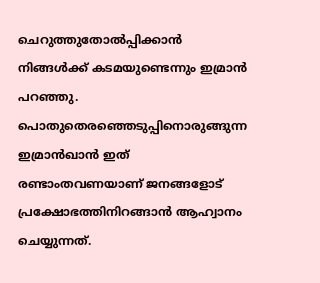ചെറുത്തുതോല്‍പ്പിക്കാന്‍ നിങ്ങള്‍ക്ക് കടമയുണ്ടെന്നും ഇമ്രാന്‍ പറഞ്ഞു. പൊതുതെരഞ്ഞെടുപ്പിനൊരുങ്ങുന്ന ഇമ്രാന്‍ഖാന്‍ ഇത് രണ്ടാംതവണയാണ് ജനങ്ങളോട് പ്രക്ഷോഭത്തിനിറങ്ങാന്‍ ആഹ്വാനം ചെയ്യുന്നത്.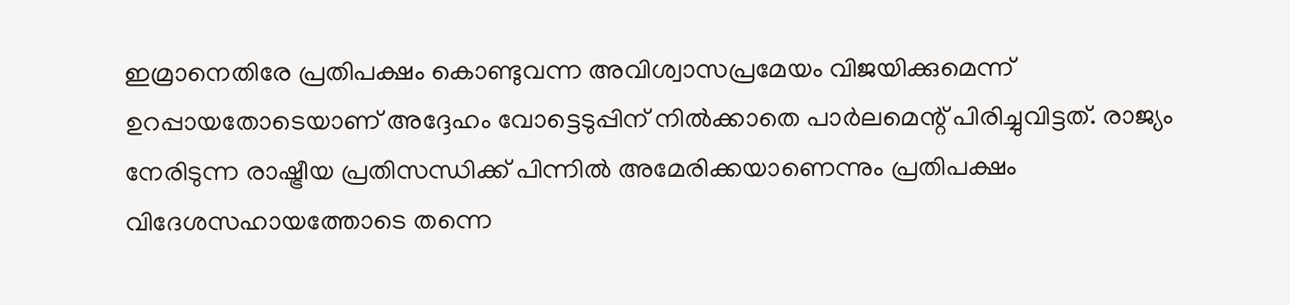ഇമ്രാനെതിരേ പ്രതിപക്ഷം കൊണ്ടുവന്ന അവിശ്വാസപ്രമേയം വിജയിക്കുമെന്ന് ഉറപ്പായതോടെയാണ് അദ്ദേഹം വോട്ടെടുപ്പിന് നില്‍ക്കാതെ പാര്‍ലമെന്റ് പിരിച്ചുവിട്ടത്. രാജ്യം നേരിടുന്ന രാഷ്ട്രീയ പ്രതിസന്ധിക്ക് പിന്നില്‍ അമേരിക്കയാണെന്നും പ്രതിപക്ഷം വിദേശസഹായത്തോടെ തന്നെ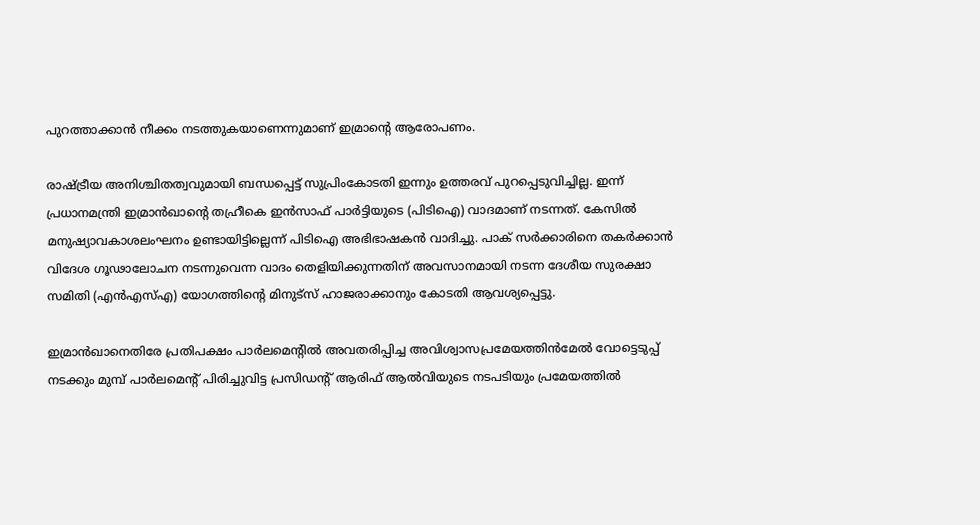പുറത്താക്കാന്‍ നീക്കം നടത്തുകയാണെന്നുമാണ് ഇമ്രാന്റെ ആരോപണം.

രാഷ്ട്രീയ അനിശ്ചിതത്വവുമായി ബന്ധപ്പെട്ട് സുപ്രിംകോടതി ഇന്നും ഉത്തരവ് പുറപ്പെടുവിച്ചില്ല. ഇന്ന് പ്രധാനമന്ത്രി ഇമ്രാന്‍ഖാന്റെ തഹ്രീകെ ഇന്‍സാഫ് പാര്‍ട്ടിയുടെ (പിടിഐ) വാദമാണ് നടന്നത്. കേസില്‍ മനുഷ്യാവകാശലംഘനം ഉണ്ടായിട്ടില്ലെന്ന് പിടിഐ അഭിഭാഷകന്‍ വാദിച്ചു. പാക് സര്‍ക്കാരിനെ തകര്‍ക്കാന്‍ വിദേശ ഗൂഢാലോചന നടന്നുവെന്ന വാദം തെളിയിക്കുന്നതിന് അവസാനമായി നടന്ന ദേശീയ സുരക്ഷാ സമിതി (എന്‍എസ്എ) യോഗത്തിന്റെ മിനുട്സ് ഹാജരാക്കാനും കോടതി ആവശ്യപ്പെട്ടു.

ഇമ്രാന്‍ഖാനെതിരേ പ്രതിപക്ഷം പാര്‍ലമെന്റില്‍ അവതരിപ്പിച്ച അവിശ്വാസപ്രമേയത്തിന്‍മേല്‍ വോട്ടെടുപ്പ് നടക്കും മുമ്പ് പാര്‍ലമെന്റ് പിരിച്ചുവിട്ട പ്രസിഡന്റ് ആരിഫ് ആല്‍വിയുടെ നടപടിയും പ്രമേയത്തില്‍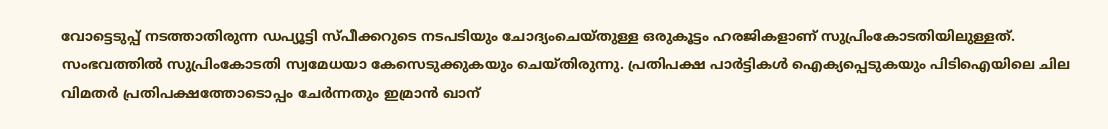വോട്ടെടുപ്പ് നടത്താതിരുന്ന ഡപ്യൂട്ടി സ്പീക്കറുടെ നടപടിയും ചോദ്യംചെയ്തുള്ള ഒരുകൂട്ടം ഹരജികളാണ് സുപ്രിംകോടതിയിലുള്ളത്. സംഭവത്തില്‍ സുപ്രിംകോടതി സ്വമേധയാ കേസെടുക്കുകയും ചെയ്തിരുന്നു. പ്രതിപക്ഷ പാര്‍ട്ടികള്‍ ഐക്യപ്പെടുകയും പിടിഐയിലെ ചില വിമതര്‍ പ്രതിപക്ഷത്തോടൊപ്പം ചേര്‍ന്നതും ഇമ്രാന്‍ ഖാന്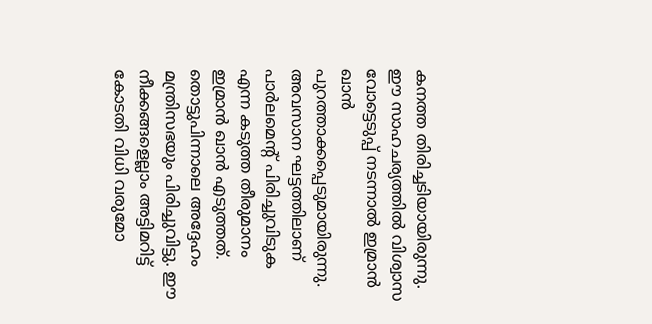കനത്ത തിരിച്ചടിയായിരുന്നു. ഈ സാഹചര്യത്തില്‍ വിശ്വാസ വോട്ടെടുപ്പ് നടന്നാല്‍ ഇമ്രാന്‍ ഖാന്‍ പുറത്താക്കപ്പെടുമായിരുന്നു. അവസാന ഘട്ടത്തിലാണ് പാര്‍ലമെന്റ് പിരിച്ചുവിടുക എന്ന കടുത്ത തീരുമാനം ഇമ്രാന്‍ ഖാന്‍ എടുത്തത്. തൊട്ടുപിന്നാലെ അദ്ദേഹം മന്ത്രിസഭയും പിരിച്ചുവിട്ടു. ഈ നീക്കങ്ങളെല്ലാം അട്ടിമറിട്ട് കോടതി വിധി വരുമോ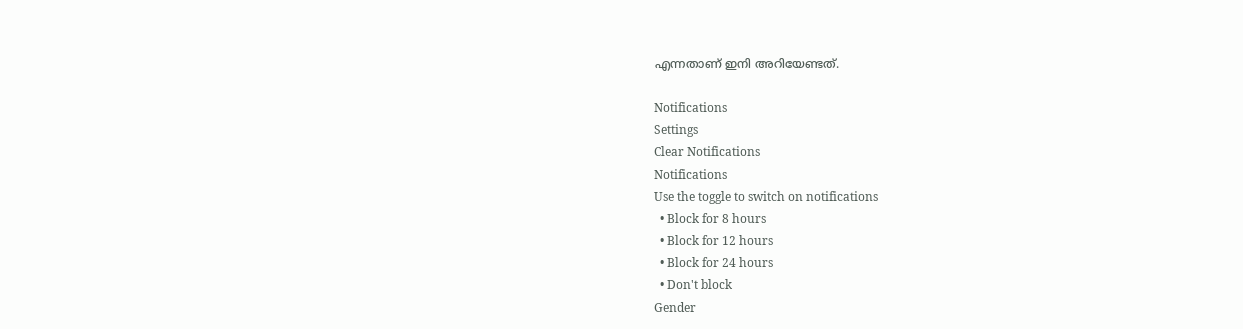എന്നതാണ് ഇനി അറിയേണ്ടത്.

Notifications
Settings
Clear Notifications
Notifications
Use the toggle to switch on notifications
  • Block for 8 hours
  • Block for 12 hours
  • Block for 24 hours
  • Don't block
Gender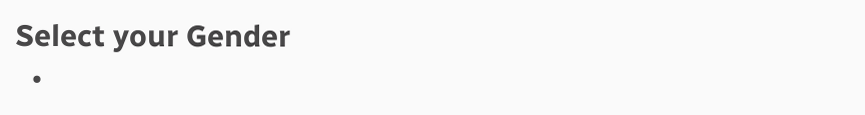Select your Gender
  •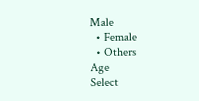Male
  • Female
  • Others
Age
Select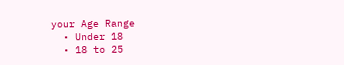your Age Range
  • Under 18
  • 18 to 25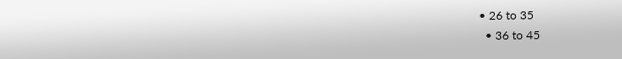• 26 to 35
  • 36 to 45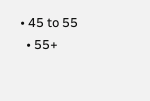• 45 to 55
  • 55+